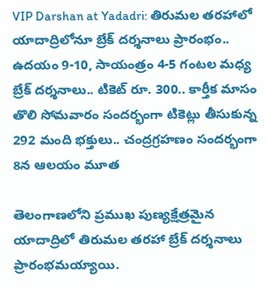VIP Darshan at Yadadri: తిరుమల తరహాలో యాదాద్రిలోనూ బ్రేక్ దర్శనాలు ప్రారంభం.. ఉదయం 9-10, సాయంత్రం 4-5 గంటల మధ్య బ్రేక్ దర్శనాలు.. టికెట్ రూ. 300.. కార్తీక మాసం తొలి సోమవారం సందర్భంగా టికెట్లు తీసుకున్న 292 మంది భక్తులు.. చంద్రగ్రహణం సందర్భంగా 8న ఆలయం మూత

తెలంగాణలోని ప్రముఖ పుణ్యక్షేత్రమైన యాదాద్రిలో తిరుమల తరహా బ్రేక్ దర్శనాలు ప్రారంభమయ్యాయి.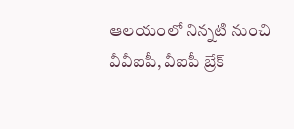ఆలయంలో నిన్నటి నుంచి వీవీఐపీ, వీఐపీ బ్రేక్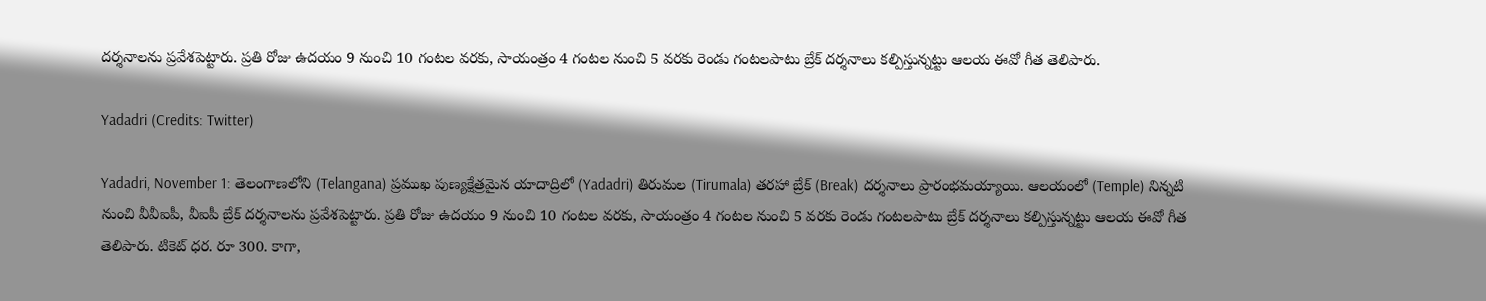దర్శనాలను ప్రవేశపెట్టారు. ప్రతి రోజు ఉదయం 9 నుంచి 10 గంటల వరకు, సాయంత్రం 4 గంటల నుంచి 5 వరకు రెండు గంటలపాటు బ్రేక్ దర్శనాలు కల్పిస్తున్నట్టు ఆలయ ఈవో గీత తెలిపారు.

Yadadri (Credits: Twitter)

Yadadri, November 1: తెలంగాణలోని (Telangana) ప్రముఖ పుణ్యక్షేత్రమైన యాదాద్రిలో (Yadadri) తిరుమల (Tirumala) తరహా బ్రేక్ (Break) దర్శనాలు ప్రారంభమయ్యాయి. ఆలయంలో (Temple) నిన్నటి నుంచి వీవీఐపీ, వీఐపీ బ్రేక్ దర్శనాలను ప్రవేశపెట్టారు. ప్రతి రోజు ఉదయం 9 నుంచి 10 గంటల వరకు, సాయంత్రం 4 గంటల నుంచి 5 వరకు రెండు గంటలపాటు బ్రేక్ దర్శనాలు కల్పిస్తున్నట్టు ఆలయ ఈవో గీత తెలిపారు. టికెట్ ధర. రూ 300. కాగా,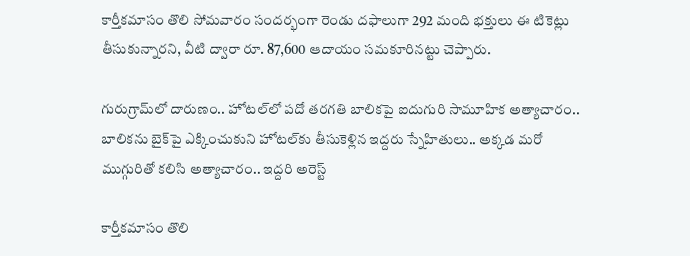కార్తీకమాసం తొలి సోమవారం సందర్భంగా రెండు దఫాలుగా 292 మంది భక్తులు ఈ టికెట్లు తీసుకున్నారని, వీటి ద్వారా రూ. 87,600 ఆదాయం సమకూరినట్టు చెప్పారు.

గురుగ్రామ్‌లో దారుణం.. హోటల్‌లో పదో తరగతి బాలికపై ఐదుగురి సామూహిక అత్యాచారం.. బాలికను బైక్‌పై ఎక్కించుకుని హోటల్‌కు తీసుకెళ్లిన ఇద్దరు స్నేహితులు.. అక్కడ మరో ముగ్గురితో కలిసి అత్యాచారం.. ఇద్దరి అరెస్ట్

కార్తీకమాసం తొలి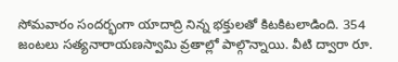సోమవారం సందర్భంగా యాదాద్రి నిన్న భక్తులతో కిటకిటలాడింది. 354 జంటలు సత్యనారాయణస్వామి వ్రతాల్లో పాల్గొన్నాయి. వీటి ద్వారా రూ.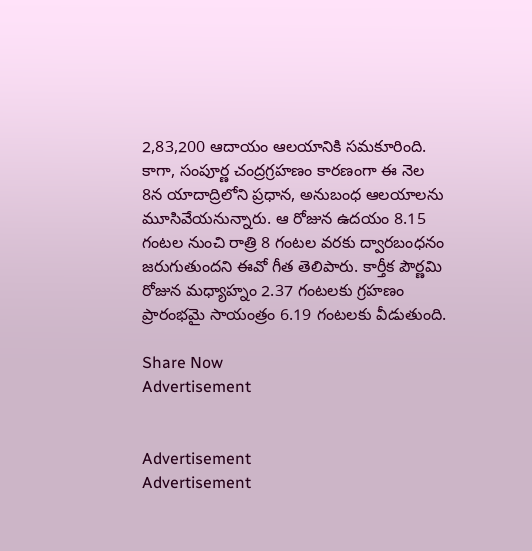2,83,200 ఆదాయం ఆలయానికి సమకూరింది. కాగా, సంపూర్ణ చంద్రగ్రహణం కారణంగా ఈ నెల 8న యాదాద్రిలోని ప్రధాన, అనుబంధ ఆలయాలను మూసివేయనున్నారు. ఆ రోజున ఉదయం 8.15 గంటల నుంచి రాత్రి 8 గంటల వరకు ద్వారబంధనం జరుగుతుందని ఈవో గీత తెలిపారు. కార్తీక పౌర్ణమి రోజున మధ్యాహ్నం 2.37 గంటలకు గ్రహణం ప్రారంభమై సాయంత్రం 6.19 గంటలకు వీడుతుంది.

Share Now
Advertisement


Advertisement
Advertisement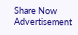Share Now
Advertisement